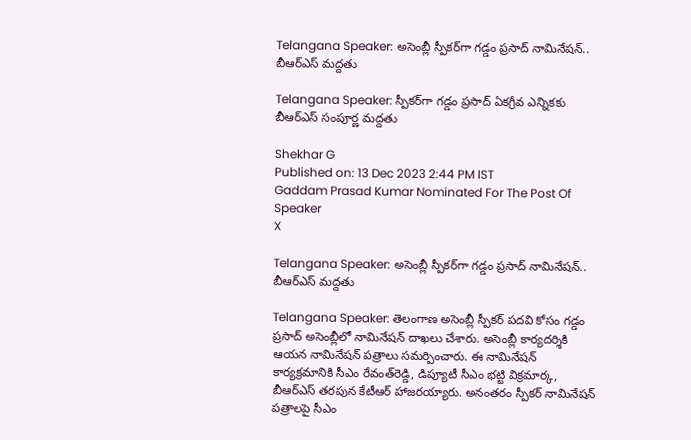Telangana Speaker: అసెంబ్లీ స్పీకర్‌గా గడ్డం ప్రసాద్‌ నామినేషన్‌.. బీఆర్‌ఎస్‌ మద్దతు

Telangana Speaker: స్పీకర్‌గా గడ్డం ప్రసాద్‌ ఏకగ్రీవ ఎన్నికకు బీఆర్‌ఎస్‌ సంపూర్ణ మద్దతు

Shekhar G
Published on: 13 Dec 2023 2:44 PM IST
Gaddam Prasad Kumar Nominated For The Post Of Speaker
X

Telangana Speaker: అసెంబ్లీ స్పీకర్‌గా గడ్డం ప్రసాద్‌ నామినేషన్‌.. బీఆర్‌ఎస్‌ మద్దతు

Telangana Speaker: తెలంగాణ అసెంబ్లీ స్పీకర్ పదవి కోసం గడ్డం ప్రసాద్ అసెంబ్లీలో నామినేషన్ దాఖలు చేశారు. అసెంబ్లీ కార్యదర్శికి ఆయన నామినేషన్ పత్రాలు సమర్పించారు. ఈ నామినేషన్ కార్యక్రమానికి సీఎం రేవంత్‌రెడ్డి, డిప్యూటీ సీఎం భట్టి విక్రమార్క, బీఆర్ఎస్ తరపున కేటీఆర్ హాజరయ్యారు. అనంతరం స్పీకర్ నామినేషన్ పత్రాలపై సీఎం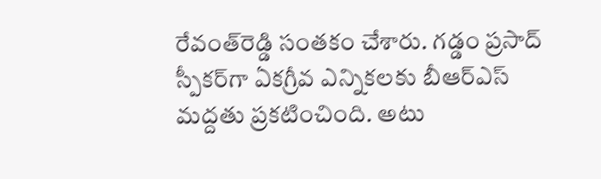రేవంత్‌రెడ్డి సంతకం చేశారు. గడ్డం ప్రసాద్ స్పీకర్‌గా ఏకగ్రీవ ఎన్నికలకు బీఆర్ఎస్ మద్దతు ప్రకటించింది. అటు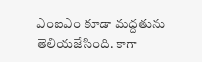ఎంఐఎం కూడా మద్దతును తెలియజేసింది. కాగా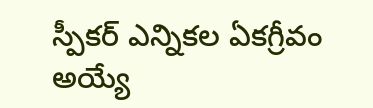స్పీకర్ ఎన్నికల ఏకగ్రీవం అయ్యే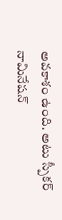అవకాశం ఉంది. అటు స్పీకర్ నామినేషన్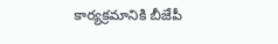కార్యక్రమానికి బీజేపీ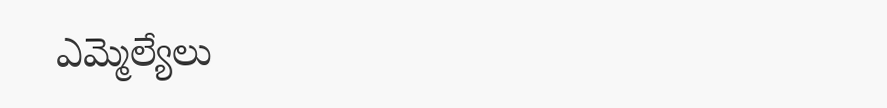ఎమ్మెల్యేలు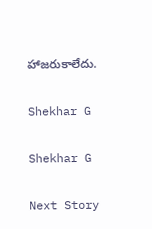హాజరుకాలేదు.

Shekhar G

Shekhar G

Next Story